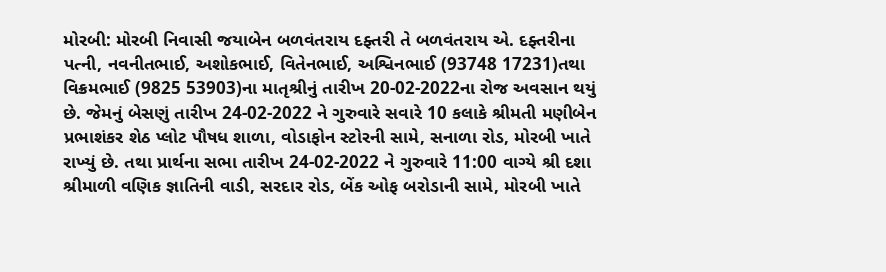મોરબી: મોરબી નિવાસી જયાબેન બળવંતરાય દફ્તરી તે બળવંતરાય એ. દફ્તરીના પત્ની, નવનીતભાઈ, અશોકભાઈ, વિતેનભાઈ, અશ્વિનભાઈ (93748 17231)તથા વિક્રમભાઈ (9825 53903)ના માતૃશ્રીનું તારીખ 20-02-2022ના રોજ અવસાન થયું છે. જેમનું બેસણું તારીખ 24-02-2022 ને ગુરુવારે સવારે 10 કલાકે શ્રીમતી મણીબેન પ્રભાશંકર શેઠ પ્લોટ પૌષધ શાળા, વોડાફોન સ્ટોરની સામે, સનાળા રોડ, મોરબી ખાતે રાખ્યું છે. તથા પ્રાર્થના સભા તારીખ 24-02-2022 ને ગુરુવારે 11:00 વાગ્યે શ્રી દશા શ્રીમાળી વણિક જ્ઞાતિની વાડી, સરદાર રોડ, બેંક ઓફ બરોડાની સામે, મોરબી ખાતે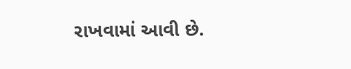રાખવામાં આવી છે.